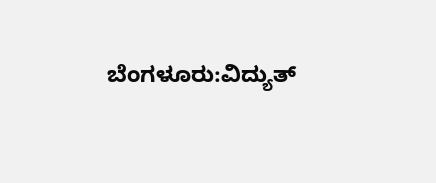ಬೆಂಗಳೂರು:ವಿದ್ಯುತ್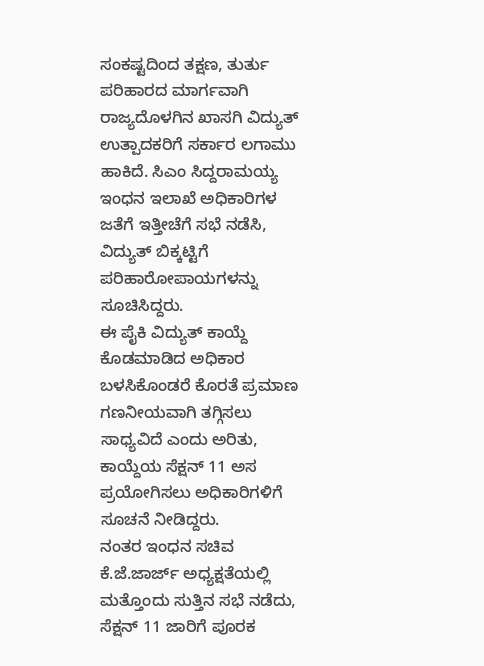ಸಂಕಷ್ಟದಿಂದ ತಕ್ಷಣ, ತುರ್ತು ಪರಿಹಾರದ ಮಾರ್ಗವಾಗಿ ರಾಜ್ಯದೊಳಗಿನ ಖಾಸಗಿ ವಿದ್ಯುತ್ ಉತ್ಪಾದಕರಿಗೆ ಸರ್ಕಾರ ಲಗಾಮು ಹಾಕಿದೆ. ಸಿಎಂ ಸಿದ್ದರಾಮಯ್ಯ ಇಂಧನ ಇಲಾಖೆ ಅಧಿಕಾರಿಗಳ ಜತೆಗೆ ಇತ್ತೀಚೆಗೆ ಸಭೆ ನಡೆಸಿ, ವಿದ್ಯುತ್ ಬಿಕ್ಕಟ್ಟಿಗೆ ಪರಿಹಾರೋಪಾಯಗಳನ್ನು ಸೂಚಿಸಿದ್ದರು.
ಈ ಪೈಕಿ ವಿದ್ಯುತ್ ಕಾಯ್ದೆ ಕೊಡಮಾಡಿದ ಅಧಿಕಾರ ಬಳಸಿಕೊಂಡರೆ ಕೊರತೆ ಪ್ರಮಾಣ ಗಣನೀಯವಾಗಿ ತಗ್ಗಿಸಲು ಸಾಧ್ಯವಿದೆ ಎಂದು ಅರಿತು, ಕಾಯ್ದೆಯ ಸೆಕ್ಷನ್ 11 ಅಸ ಪ್ರಯೋಗಿಸಲು ಅಧಿಕಾರಿಗಳಿಗೆ ಸೂಚನೆ ನೀಡಿದ್ದರು.
ನಂತರ ಇಂಧನ ಸಚಿವ ಕೆ.ಜೆ.ಜಾರ್ಜ್ ಅಧ್ಯಕ್ಷತೆಯಲ್ಲಿ ಮತ್ತೊಂದು ಸುತ್ತಿನ ಸಭೆ ನಡೆದು, ಸೆಕ್ಷನ್ 11 ಜಾರಿಗೆ ಪೂರಕ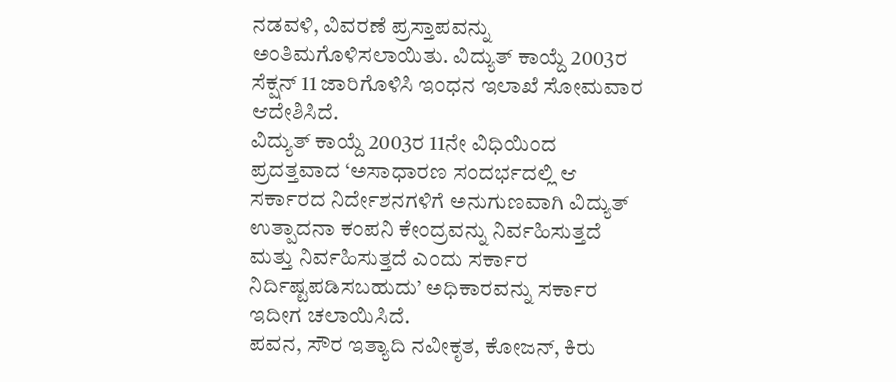ನಡವಳಿ, ವಿವರಣೆ ಪ್ರಸ್ತಾಪವನ್ನು ಅಂತಿಮಗೊಳಿಸಲಾಯಿತು. ವಿದ್ಯುತ್ ಕಾಯ್ದೆ 2003ರ ಸೆಕ್ಷನ್ 11 ಜಾರಿಗೊಳಿಸಿ ಇಂಧನ ಇಲಾಖೆ ಸೋಮವಾರ ಆದೇಶಿಸಿದೆ.
ವಿದ್ಯುತ್ ಕಾಯ್ದೆ 2003ರ 11ನೇ ವಿಧಿಯಿಂದ ಪ್ರದತ್ತವಾದ ‘ಅಸಾಧಾರಣ ಸಂದರ್ಭದಲ್ಲಿ ಆ ಸರ್ಕಾರದ ನಿರ್ದೇಶನಗಳಿಗೆ ಅನುಗುಣವಾಗಿ ವಿದ್ಯುತ್ ಉತ್ಪಾದನಾ ಕಂಪನಿ ಕೇಂದ್ರವನ್ನು ನಿರ್ವಹಿಸುತ್ತದೆ ಮತ್ತು ನಿರ್ವಹಿಸುತ್ತದೆ ಎಂದು ಸರ್ಕಾರ ನಿರ್ದಿಷ್ಟಪಡಿಸಬಹುದು’ ಅಧಿಕಾರವನ್ನು ಸರ್ಕಾರ ಇದೀಗ ಚಲಾಯಿಸಿದೆ.
ಪವನ, ಸೌರ ಇತ್ಯಾದಿ ನವೀಕೃತ, ಕೋಜನ್, ಕಿರು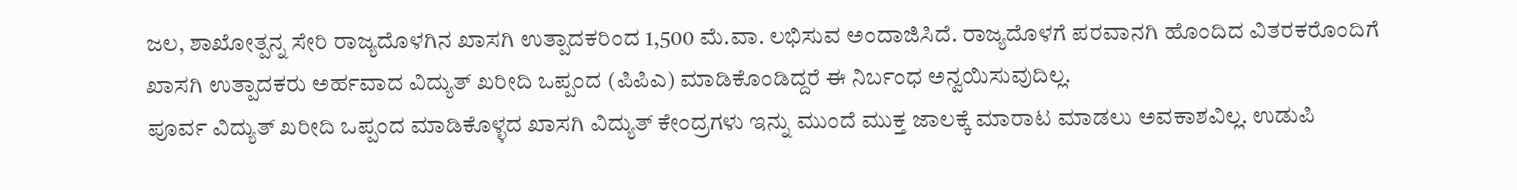ಜಲ, ಶಾಖೋತ್ಪನ್ನ ಸೇರಿ ರಾಜ್ಯದೊಳಗಿನ ಖಾಸಗಿ ಉತ್ಪಾದಕರಿಂದ 1,500 ಮೆ.ವಾ. ಲಭಿಸುವ ಅಂದಾಜಿಸಿದೆ. ರಾಜ್ಯದೊಳಗೆ ಪರವಾನಗಿ ಹೊಂದಿದ ವಿತರಕರೊಂದಿಗೆ ಖಾಸಗಿ ಉತ್ಪಾದಕರು ಅರ್ಹವಾದ ವಿದ್ಯುತ್ ಖರೀದಿ ಒಪ್ಪಂದ (ಪಿಪಿಎ) ಮಾಡಿಕೊಂಡಿದ್ದರೆ ಈ ನಿರ್ಬಂಧ ಅನ್ವಯಿಸುವುದಿಲ್ಲ.
ಪೂರ್ವ ವಿದ್ಯುತ್ ಖರೀದಿ ಒಪ್ಪಂದ ಮಾಡಿಕೊಳ್ಳದ ಖಾಸಗಿ ವಿದ್ಯುತ್ ಕೇಂದ್ರಗಳು ಇನ್ನು ಮುಂದೆ ಮುಕ್ತ ಜಾಲಕ್ಕೆ ಮಾರಾಟ ಮಾಡಲು ಅವಕಾಶವಿಲ್ಲ. ಉಡುಪಿ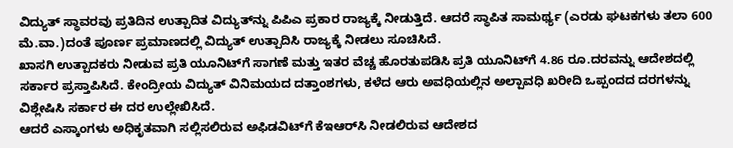ವಿದ್ಯುತ್ ಸ್ಥಾವರವು ಪ್ರತಿದಿನ ಉತ್ಪಾದಿತ ವಿದ್ಯುತ್‌ನ್ನು ಪಿಪಿಎ ಪ್ರಕಾರ ರಾಜ್ಯಕ್ಕೆ ನೀಡುತ್ತಿದೆ. ಆದರೆ ಸ್ಥಾಪಿತ ಸಾಮರ್ಥ್ಯ (ಎರಡು ಘಟಕಗಳು ತಲಾ 600 ಮೆ.ವಾ.)ದಂತೆ ಪೂರ್ಣ ಪ್ರಮಾಣದಲ್ಲಿ ವಿದ್ಯುತ್ ಉತ್ಪಾದಿಸಿ ರಾಜ್ಯಕ್ಕೆ ನೀಡಲು ಸೂಚಿಸಿದೆ.
ಖಾಸಗಿ ಉತ್ಪಾದಕರು ನೀಡುವ ಪ್ರತಿ ಯೂನಿಟ್‌ಗೆ ಸಾಗಣೆ ಮತ್ತು ಇತರ ವೆಚ್ಚ ಹೊರತುಪಡಿಸಿ ಪ್ರತಿ ಯೂನಿಟ್‌ಗೆ 4.86 ರೂ.ದರವನ್ನು ಆದೇಶದಲ್ಲಿ ಸರ್ಕಾರ ಪ್ರಸ್ತಾಪಿಸಿದೆ. ಕೇಂದ್ರೀಯ ವಿದ್ಯುತ್ ವಿನಿಮಯದ ದತ್ತಾಂಶಗಳು, ಕಳೆದ ಆರು ಅವಧಿಯಲ್ಲಿನ ಅಲ್ಪಾವಧಿ ಖರೀದಿ ಒಪ್ಪಂದದ ದರಗಳನ್ನು ವಿಶ್ಲೇಷಿಸಿ ಸರ್ಕಾರ ಈ ದರ ಉಲ್ಲೇಖಿಸಿದೆ.
ಆದರೆ ಎಸ್ಕಾಂಗಳು ಅಧಿಕೃತವಾಗಿ ಸಲ್ಲಿಸಲಿರುವ ಅಫಿಡವಿಟ್‌ಗೆ ಕೆಇಆರ್‌ಸಿ ನೀಡಲಿರುವ ಆದೇಶದ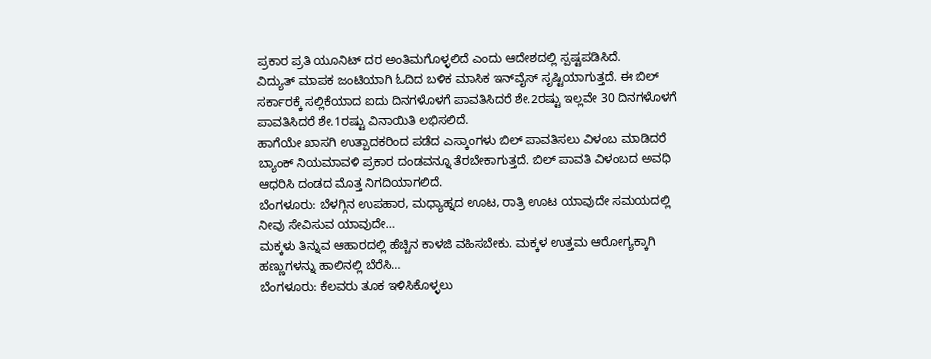ಪ್ರಕಾರ ಪ್ರತಿ ಯೂನಿಟ್ ದರ ಅಂತಿಮಗೊಳ್ಳಲಿದೆ ಎಂದು ಆದೇಶದಲ್ಲಿ ಸ್ಪಷ್ಟಪಡಿಸಿದೆ.
ವಿದ್ಯುತ್ ಮಾಪಕ ಜಂಟಿಯಾಗಿ ಓದಿದ ಬಳಿಕ ಮಾಸಿಕ ಇನ್‌ವೈಸ್ ಸೃಷ್ಟಿಯಾಗುತ್ತದೆ. ಈ ಬಿಲ್ ಸರ್ಕಾರಕ್ಕೆ ಸಲ್ಲಿಕೆಯಾದ ಐದು ದಿನಗಳೊಳಗೆ ಪಾವತಿಸಿದರೆ ಶೇ.2ರಷ್ಟು ಇಲ್ಲವೇ 30 ದಿನಗಳೊಳಗೆ ಪಾವತಿಸಿದರೆ ಶೇ.1ರಷ್ಟು ವಿನಾಯಿತಿ ಲಭಿಸಲಿದೆ.
ಹಾಗೆಯೇ ಖಾಸಗಿ ಉತ್ಪಾದಕರಿಂದ ಪಡೆದ ಎಸ್ಕಾಂಗಳು ಬಿಲ್ ಪಾವತಿಸಲು ವಿಳಂಬ ಮಾಡಿದರೆ ಬ್ಯಾಂಕ್ ನಿಯಮಾವಳಿ ಪ್ರಕಾರ ದಂಡವನ್ನೂ ತೆರಬೇಕಾಗುತ್ತದೆ. ಬಿಲ್ ಪಾವತಿ ವಿಳಂಬದ ಅವಧಿ ಆಧರಿಸಿ ದಂಡದ ಮೊತ್ತ ನಿಗದಿಯಾಗಲಿದೆ.
ಬೆಂಗಳೂರು: ಬೆಳಗ್ಗಿನ ಉಪಹಾರ, ಮಧ್ಯಾಹ್ನದ ಊಟ, ರಾತ್ರಿ ಊಟ ಯಾವುದೇ ಸಮಯದಲ್ಲಿ ನೀವು ಸೇವಿಸುವ ಯಾವುದೇ…
ಮಕ್ಕಳು ತಿನ್ನುವ ಆಹಾರದಲ್ಲಿ ಹೆಚ್ಚಿನ ಕಾಳಜಿ ವಹಿಸಬೇಕು. ಮಕ್ಕಳ ಉತ್ತಮ ಆರೋಗ್ಯಕ್ಕಾಗಿ ಹಣ್ಣುಗಳನ್ನು ಹಾಲಿನಲ್ಲಿ ಬೆರೆಸಿ…
ಬೆಂಗಳೂರು: ಕೆಲವರು ತೂಕ ಇಳಿಸಿಕೊಳ್ಳಲು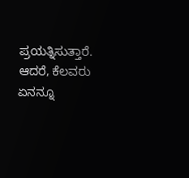ಪ್ರಯತ್ನಿಸುತ್ತಾರೆ. ಆದರೆ, ಕೆಲವರು ಏನನ್ನೂ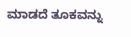ಮಾಡದೆ ತೂಕವನ್ನು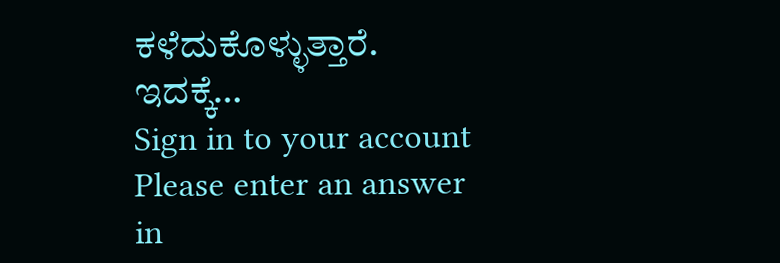ಕಳೆದುಕೊಳ್ಳುತ್ತಾರೆ. ಇದಕ್ಕೆ…
Sign in to your account
Please enter an answer in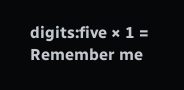digits:five × 1 =
Remember me